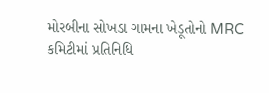મોરબીના સોખડા ગામના ખેડૂતોનો MRC કમિટીમાં પ્રતિનિધિ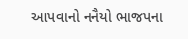આપવાનો નનૈયો ભાજપના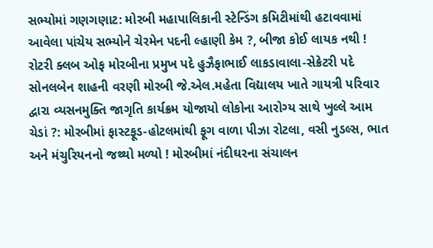સભ્યોમાં ગણગણાટ: મોરબી મહાપાલિકાની સ્ટેન્ડિંગ કમિટીમાંથી હટાવવામાં આવેલા પાંચેય સભ્યોને ચેરમેન પદની લ્હાણી કેમ ?, બીજા કોઈ લાયક નથી ! રોટરી ક્લબ ઓફ મોરબીના પ્રમુખ પદે હુઝૈફાભાઈ લાકડાવાલા-સેક્રેટરી પદે સોનલબેન શાહની વરણી મોરબી જે.એલ.મહેતા વિદ્યાલય ખાતે ગાયત્રી પરિવાર દ્વારા વ્યસનમુક્તિ જાગૃતિ કાર્યક્રમ યોજાયો લોકોના આરોગ્ય સાથે ખુલ્લે આમ ચેડાં ?: મોરબીમાં ફાસ્ટફૂડ-હોટલમાંથી ફૂગ વાળા પીઝા રોટલા, વસી નુડલ્સ, ભાત અને મંચુરિયનનો જથ્થો મળ્યો ! મોરબીમાં નંદીઘરના સંચાલન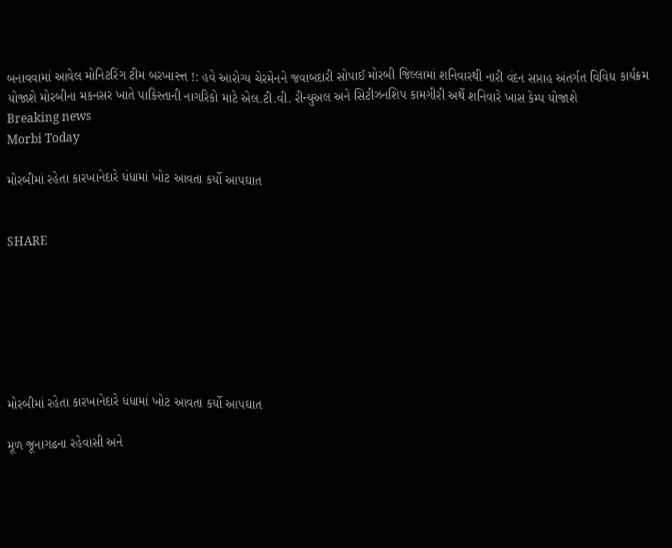બનાવવામાં આવેલ મોનિટરિંગ ટીમ બરખાસ્ત્ત !: હવે આરોગ્ય ચેરમેનને જવાબદારી સોપાઈ મોરબી જિલ્લામાં શનિવારથી નારી વંદન સપ્તાહ અંતર્ગત વિવિધ કાર્યક્રમ યોજાશે મોરબીના મકનસર ખાતે પાકિસ્તાની નાગરિકો માટે એલ.ટી.વી. રીન્યુઅલ અને સિટીઝનશિપ કામગીરી અર્થે શનિવારે ખાસ કેમ્પ યોજાશે
Breaking news
Morbi Today

મોરબીમાં રહેતા કારખાનેદારે ધંધામાં ખોટ આવતા કર્યો આપઘાત


SHARE







મોરબીમાં રહેતા કારખાનેદારે ધંધામાં ખોટ આવતા કર્યો આપઘાત

મૂળ જૂનાગઢના રહેવાસી અને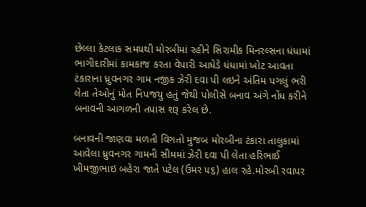છેલ્લા કેટલાક સમયથી મોરબીમાં રહીને સિરામીક મિનરલ્સના ધંધામાં ભાગીદારીમાં કામકાજ કરતા વેપારી આધેડે ધંધામાં ખોટ આવતા ટંકારાના ધ્રુવનગર ગામ નજીક ઝેરી દવા પી લઇને અંતિમ પગલું ભરી લેતા તેઓનું મોત નિપજયુ હતું જેથી પોલીસે બનાવ અંગે નોંધ કરીને બનાવની આગળની તપાસ શરૂ કરેલ છે.

બનાવની જાણવા મળતી વિગતો મુજબ મોરબીના ટંકારા તાલુકામાં આવેલા ધ્રુવનગર ગામની સીમમાં ઝેરી દવા પી લેતા હરિભાઈ ખીમજીભાઇ બહેરા જાતે પટેલ (ઉમર ૫૬) હાલ રહે.મોરબી રવાપર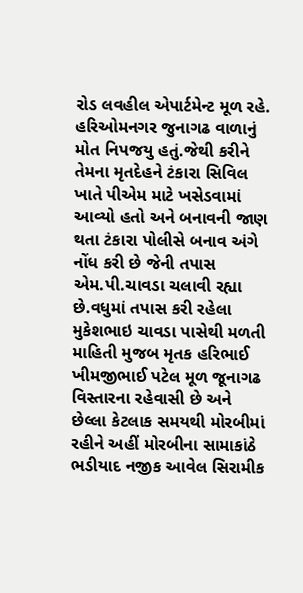રોડ લવહીલ એપાર્ટમેન્ટ મૂળ રહે. હરિઓમનગર જુનાગઢ વાળાનું મોત નિપજયુ હતું.જેથી કરીને તેમના મૃતદેહને ટંકારા સિવિલ ખાતે પીએમ માટે ખસેડવામાં આવ્યો હતો અને બનાવની જાણ થતા ટંકારા પોલીસે બનાવ અંગે નોંધ કરી છે જેની તપાસ એમ.પી.ચાવડા ચલાવી રહ્યા છે.વધુમાં તપાસ કરી રહેલા મુકેશભાઇ ચાવડા પાસેથી મળતી માહિતી મુજબ મૃતક હરિભાઈ ખીમજીભાઈ પટેલ મૂળ જૂનાગઢ વિસ્તારના રહેવાસી છે અને છેલ્લા કેટલાક સમયથી મોરબીમાં રહીને અહીં મોરબીના સામાકાંઠે ભડીયાદ નજીક આવેલ સિરામીક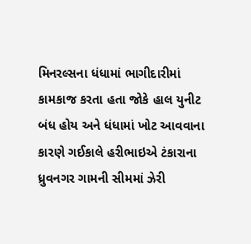મિનરલ્સના ધંધામાં ભાગીદારીમાં કામકાજ કરતા હતા જોકે હાલ યુનીટ બંધ હોય અને ધંધામાં ખોટ આવવાના કારણે ગઈકાલે હરીભાઇએ ટંકારાના ધ્રુવનગર ગામની સીમમાં ઝેરી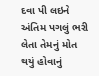દવા પી લઇને અંતિમ પગલું ભરી લેતા તેમનું મોત થયું હોવાનું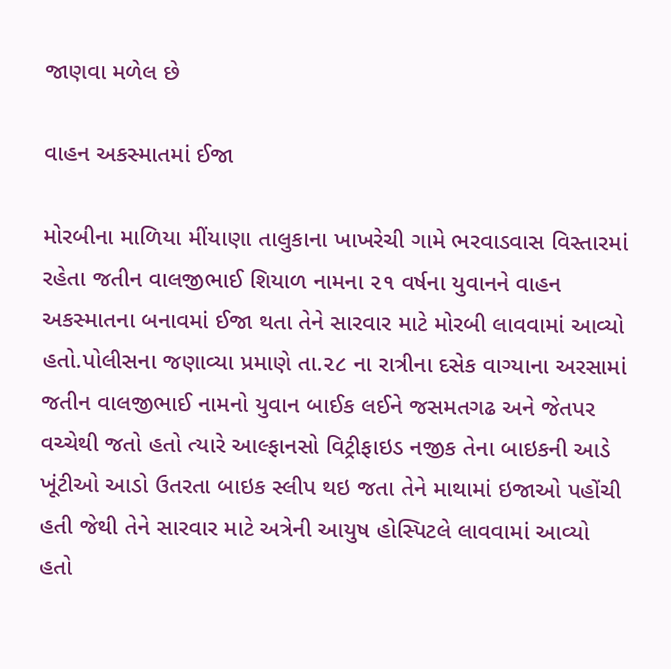જાણવા મળેલ છે

વાહન અકસ્માતમાં ઈજા

મોરબીના માળિયા મીંયાણા તાલુકાના ખાખરેચી ગામે ભરવાડવાસ વિસ્તારમાં રહેતા જતીન વાલજીભાઈ શિયાળ નામના ૨૧ વર્ષના યુવાનને વાહન અકસ્માતના બનાવમાં ઈજા થતા તેને સારવાર માટે મોરબી લાવવામાં આવ્યો હતો.પોલીસના જણાવ્યા પ્રમાણે તા.૨૮ ના રાત્રીના દસેક વાગ્યાના અરસામાં જતીન વાલજીભાઈ નામનો યુવાન બાઈક લઈને જસમતગઢ અને જેતપર વચ્ચેથી જતો હતો ત્યારે આલ્ફાનસો વિટ્રીફાઇડ નજીક તેના બાઇકની આડે  ખૂંટીઓ આડો ઉતરતા બાઇક સ્લીપ થઇ જતા તેને માથામાં ઇજાઓ પહોંચી હતી જેથી તેને સારવાર માટે અત્રેની આયુષ હોસ્પિટલે લાવવામાં આવ્યો હતો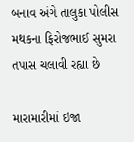બનાવ અંગે તાલુકા પોલીસ મથકના ફિરોજભાઈ સુમરા તપાસ ચલાવી રહ્યા છે

મારામારીમાં ઇજા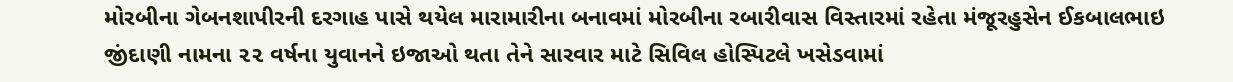મોરબીના ગેબનશાપીરની દરગાહ પાસે થયેલ મારામારીના બનાવમાં મોરબીના રબારીવાસ વિસ્તારમાં રહેતા મંજૂરહુસેન ઈકબાલભાઇ જીંદાણી નામના ૨૨ વર્ષના યુવાનને ઇજાઓ થતા તેને સારવાર માટે સિવિલ હોસ્પિટલે ખસેડવામાં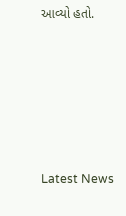આવ્યો હતો.






Latest News